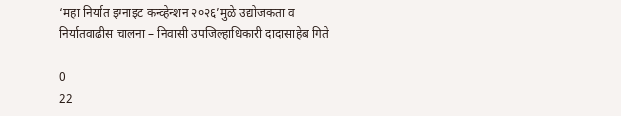‘महा निर्यात इग्नाइट कन्व्हेन्शन २०२६’मुळे उद्योजकता व निर्यातवाढीस चालना – निवासी उपजिल्हाधिकारी दादासाहेब गिते

0
22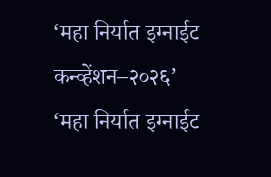‘महा निर्यात इग्नाईट कन्व्हेंशन–२०२६’
‘महा निर्यात इग्नाईट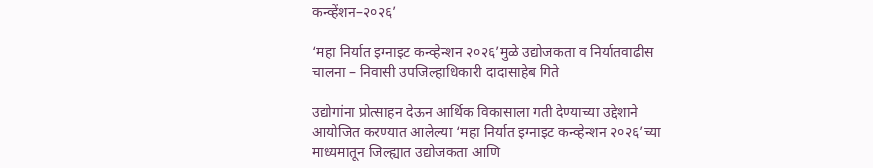कन्व्हेंशन–२०२६’

‘महा निर्यात इग्नाइट कन्व्हेन्शन २०२६’मुळे उद्योजकता व निर्यातवाढीस चालना – निवासी उपजिल्हाधिकारी दादासाहेब गिते

उद्योगांना प्रोत्साहन देऊन आर्थिक विकासाला गती देण्याच्या उद्देशाने आयोजित करण्यात आलेल्या ‘महा निर्यात इग्नाइट कन्व्हेन्शन २०२६’च्या माध्यमातून जिल्ह्यात उद्योजकता आणि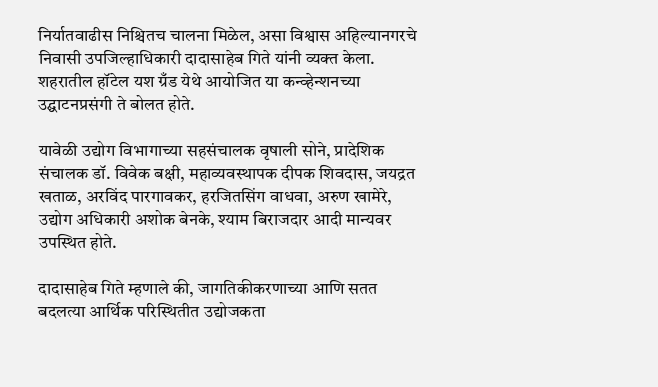निर्यातवाढीस निश्चितच चालना मिळेल, असा विश्वास अहिल्यानगरचे निवासी उपजिल्हाधिकारी दादासाहेब गिते यांनी व्यक्त केला. शहरातील हॉटेल यश ग्रँड येथे आयोजित या कन्व्हेन्शनच्या उद्घाटनप्रसंगी ते बोलत होते.

यावेळी उद्योग विभागाच्या सहसंचालक वृषाली सोने, प्रादेशिक संचालक डॉ. विवेक बक्षी, महाव्यवस्थापक दीपक शिवदास, जयद्रत खताळ, अरविंद पारगावकर, हरजितसिंग वाधवा, अरुण खामेरे, उद्योग अधिकारी अशोक बेनके, श्याम बिराजदार आदी मान्यवर उपस्थित होते.

दादासाहेब गिते म्हणाले की, जागतिकीकरणाच्या आणि सतत बदलत्या आर्थिक परिस्थितीत उद्योजकता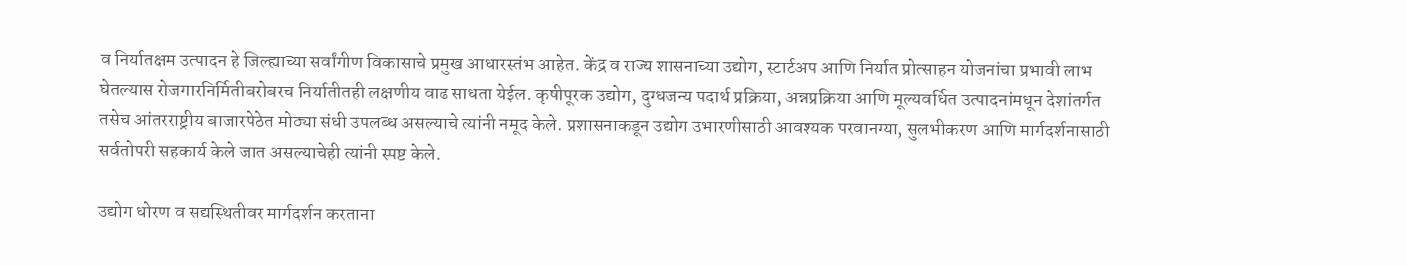व निर्यातक्षम उत्पादन हे जिल्ह्याच्या सर्वांगीण विकासाचे प्रमुख आधारस्तंभ आहेत. केंद्र व राज्य शासनाच्या उद्योग, स्टार्टअप आणि निर्यात प्रोत्साहन योजनांचा प्रभावी लाभ घेतल्यास रोजगारनिर्मितीबरोबरच निर्यातीतही लक्षणीय वाढ साधता येईल. कृषीपूरक उद्योग, दुग्धजन्य पदार्थ प्रक्रिया, अन्नप्रक्रिया आणि मूल्यवर्धित उत्पादनांमधून देशांतर्गत तसेच आंतरराष्ट्रीय बाजारपेठेत मोठ्या संधी उपलब्ध असल्याचे त्यांनी नमूद केले. प्रशासनाकडून उद्योग उभारणीसाठी आवश्यक परवानग्या, सुलभीकरण आणि मार्गदर्शनासाठी सर्वतोपरी सहकार्य केले जात असल्याचेही त्यांनी स्पष्ट केले.

उद्योग धोरण व सद्यस्थितीवर मार्गदर्शन करताना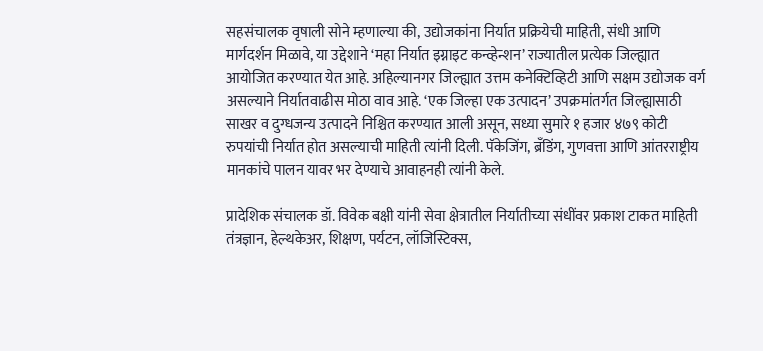सहसंचालक वृषाली सोने म्हणाल्या की, उद्योजकांना निर्यात प्रक्रियेची माहिती, संधी आणि मार्गदर्शन मिळावे, या उद्देशाने ‘महा निर्यात इग्नाइट कन्व्हेन्शन’ राज्यातील प्रत्येक जिल्ह्यात आयोजित करण्यात येत आहे. अहिल्यानगर जिल्ह्यात उत्तम कनेक्टिव्हिटी आणि सक्षम उद्योजक वर्ग असल्याने निर्यातवाढीस मोठा वाव आहे. ‘एक जिल्हा एक उत्पादन’ उपक्रमांतर्गत जिल्ह्यासाठी साखर व दुग्धजन्य उत्पादने निश्चित करण्यात आली असून, सध्या सुमारे १ हजार ४७९ कोटी रुपयांची निर्यात होत असल्याची माहिती त्यांनी दिली. पॅकेजिंग, ब्रँडिंग, गुणवत्ता आणि आंतरराष्ट्रीय मानकांचे पालन यावर भर देण्याचे आवाहनही त्यांनी केले.

प्रादेशिक संचालक डॉ. विवेक बक्षी यांनी सेवा क्षेत्रातील निर्यातीच्या संधींवर प्रकाश टाकत माहिती तंत्रज्ञान, हेल्थकेअर, शिक्षण, पर्यटन, लॉजिस्टिक्स,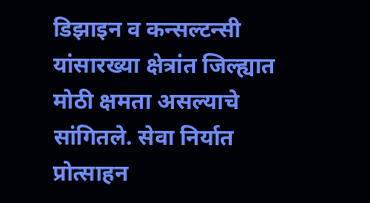डिझाइन व कन्सल्टन्सी यांसारख्या क्षेत्रांत जिल्ह्यात मोठी क्षमता असल्याचे सांगितले. सेवा निर्यात प्रोत्साहन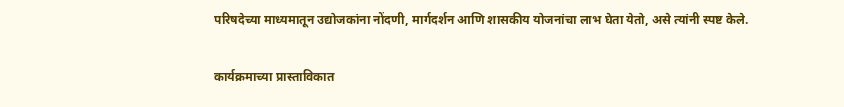परिषदेच्या माध्यमातून उद्योजकांना नोंदणी, मार्गदर्शन आणि शासकीय योजनांचा लाभ घेता येतो, असे त्यांनी स्पष्ट केले.

कार्यक्रमाच्या प्रास्ताविकात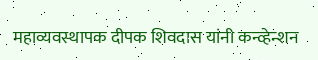महाव्यवस्थापक दीपक शिवदास यांनी कन्व्हेन्शन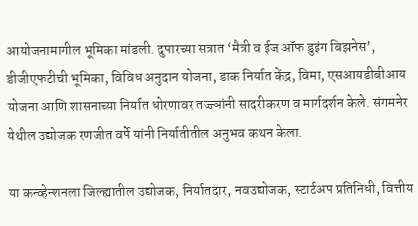आयोजनामागील भूमिका मांडली. दुपारच्या सत्रात ‘मैत्री व ईज ऑफ डुइंग बिझनेस’, डीजीएफटीची भूमिका, विविध अनुदान योजना, डाक निर्यात केंद्र, विमा, एसआयडीबीआय योजना आणि शासनाच्या निर्यात धोरणावर तज्ज्ञांनी सादरीकरण व मार्गदर्शन केले. संगमनेर येथील उद्योजक रणजीत वर्पे यांनी निर्यातीतील अनुभव कथन केला.

या कन्व्हेन्शनला जिल्ह्यातील उद्योजक, निर्यातदार, नवउद्योजक, स्टार्टअप प्रतिनिधी, वित्तीय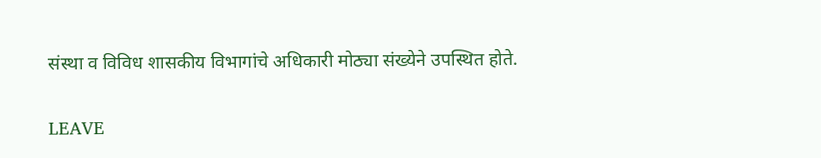संस्था व विविध शासकीय विभागांचे अधिकारी मोठ्या संख्येने उपस्थित होते.

LEAVE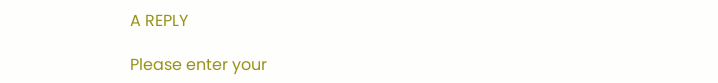A REPLY

Please enter your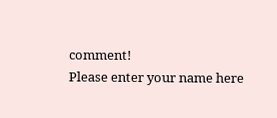comment!
Please enter your name here